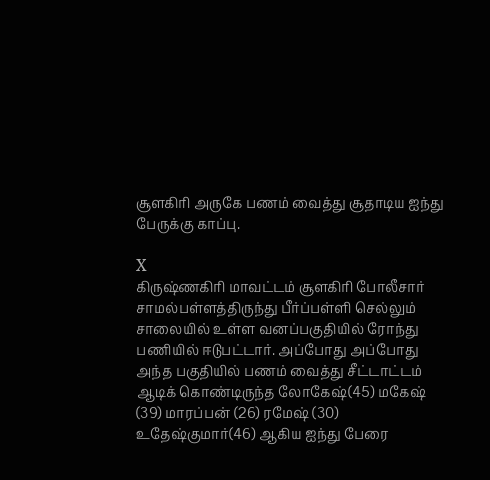சூளகிரி அருகே பணம் வைத்து சூதாடிய ஐந்து பேருக்கு காப்பு.

X
கிருஷ்ணகிரி மாவட்டம் சூளகிரி போலீசார் சாமல்பள்ளத்திருந்து பீர்ப்பள்ளி செல்லும் சாலையில் உள்ள வனப்பகுதியில் ரோந்து பணியில் ஈடுபட்டார். அப்போது அப்போது அந்த பகுதியில் பணம் வைத்து சீட்டாட்டம் ஆடிக் கொண்டிருந்த லோகேஷ்(45) மகேஷ் (39) மாரப்பன் (26) ரமேஷ் (30) உதேஷ்குமார்(46) ஆகிய ஐந்து பேரை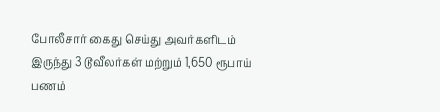போலீசார் கைது செய்து அவர்களிடம் இருந்து 3 டூவீலர்கள் மற்றும் 1,650 ரூபாய் பணம்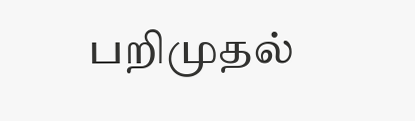பறிமுதல்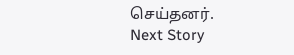செய்தனர்.
Next Story